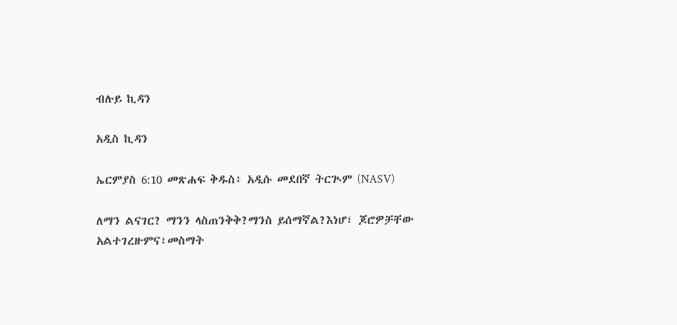ብሉይ ኪዳን

አዲስ ኪዳን

ኤርምያስ 6:10 መጽሐፍ ቅዱስ፥ አዲሱ መደበኛ ትርጒም (NASV)

ለማን ልናገር? ማንን ላስጠንቅቅ?ማንስ ይሰማኛል?እነሆ፣ ጆሮዎቻቸው አልተገረዙምና፣መስማት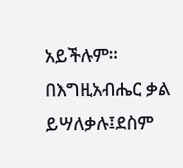አይችሉም። በእግዚአብሔር ቃል ይሣለቃሉ፤ደስም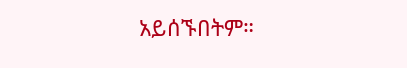አይሰኙበትም።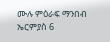ሙሉ ምዕራፍ ማንበብ ኤርምያስ 6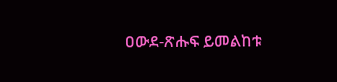ዐውደ-ጽሑፍ ይመልከቱ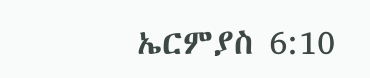ኤርምያስ 6:10